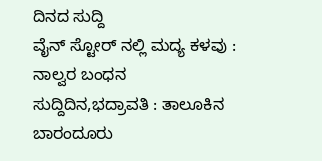ದಿನದ ಸುದ್ದಿ
ವೈನ್ ಸ್ಟೋರ್ ನಲ್ಲಿ ಮದ್ಯ ಕಳವು : ನಾಲ್ವರ ಬಂಧನ
ಸುದ್ದಿದಿನ,ಭದ್ರಾವತಿ : ತಾಲೂಕಿನ ಬಾರಂದೂರು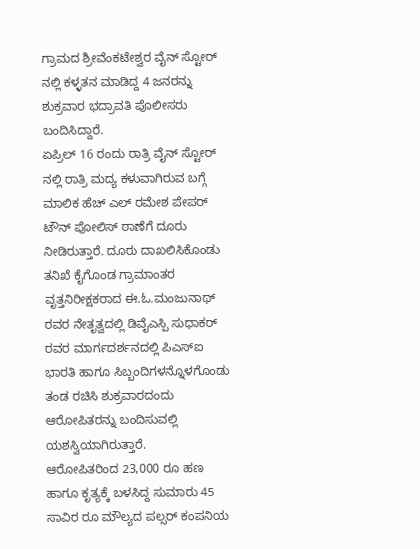ಗ್ರಾಮದ ಶ್ರೀವೆಂಕಟೇಶ್ವರ ವೈನ್ ಸ್ಟೋರ್ ನಲ್ಲಿ ಕಳ್ಳತನ ಮಾಡಿದ್ದ 4 ಜನರನ್ನು ಶುಕ್ರವಾರ ಭದ್ರಾವತಿ ಪೊಲೀಸರು ಬಂದಿಸಿದ್ದಾರೆ.
ಏಪ್ರಿಲ್ 16 ರಂದು ರಾತ್ರಿ ವೈನ್ ಸ್ಟೋರ್ ನಲ್ಲಿ ರಾತ್ರಿ ಮದ್ಯ ಕಳುವಾಗಿರುವ ಬಗ್ಗೆ ಮಾಲಿಕ ಹೆಚ್ ಎಲ್ ರಮೇಶ ಪೇಪರ್ ಟೌನ್ ಪೋಲಿಸ್ ಠಾಣೆಗೆ ದೂರು ನೀಡಿರುತ್ತಾರೆ. ದೂರು ದಾಖಲಿಸಿಕೊಂಡು ತನಿಖೆ ಕೈಗೊಂಡ ಗ್ರಾಮಾಂತರ ವೃತ್ತನಿರೀಕ್ಷಕರಾದ ಈ.ಓ.ಮಂಜುನಾಥ್ ರವರ ನೇತೃತ್ವದಲ್ಲಿ ಡಿವೈಎಸ್ಪಿ ಸುಧಾಕರ್ ರವರ ಮಾರ್ಗದರ್ಶನದಲ್ಲಿ ಪಿಎಸ್ಐ ಭಾರತಿ ಹಾಗೂ ಸಿಬ್ಬಂದಿಗಳನ್ನೊಳಗೊಂಡು ತಂಡ ರಚಿಸಿ ಶುಕ್ರವಾರದಂದು ಆರೋಪಿತರನ್ನು ಬಂದಿಸುವಲ್ಲಿ ಯಶಸ್ವಿಯಾಗಿರುತ್ತಾರೆ.
ಆರೋಪಿತರಿಂದ 23,000 ರೂ ಹಣ ಹಾಗೂ ಕೃತ್ಯಕ್ಕೆ ಬಳಸಿದ್ದ ಸುಮಾರು 45 ಸಾವಿರ ರೂ ಮೌಲ್ಯದ ಪಲ್ಸರ್ ಕಂಪನಿಯ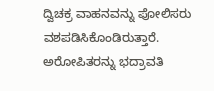ದ್ವಿಚಕ್ರ ವಾಹನವನ್ನು ಪೋಲಿಸರು ವಶಪಡಿಸಿಕೊಂಡಿರುತ್ತಾರೆ.
ಅರೋಪಿತರನ್ನು ಭದ್ರಾವತಿ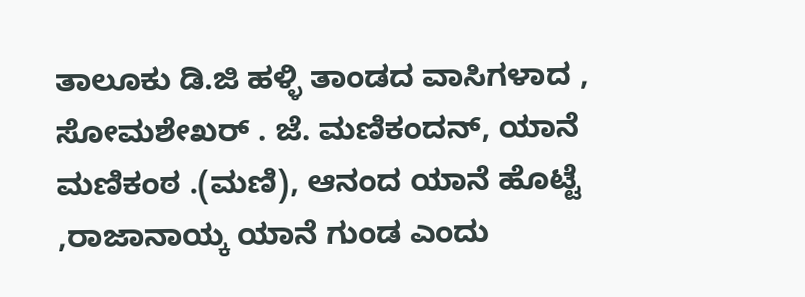ತಾಲೂಕು ಡಿ.ಜಿ ಹಳ್ಳಿ ತಾಂಡದ ವಾಸಿಗಳಾದ , ಸೋಮಶೇಖರ್ . ಜೆ. ಮಣಿಕಂದನ್, ಯಾನೆ ಮಣಿಕಂಠ .(ಮಣಿ), ಆನಂದ ಯಾನೆ ಹೊಟ್ಟೆ ,ರಾಜಾನಾಯ್ಕ ಯಾನೆ ಗುಂಡ ಎಂದು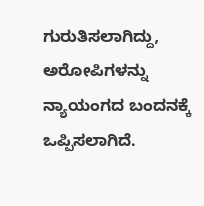ಗುರುತಿಸಲಾಗಿದ್ದು, ಅರೋಪಿಗಳನ್ನು ನ್ಯಾಯಂಗದ ಬಂದನಕ್ಕೆ ಒಪ್ಪಿಸಲಾಗಿದೆ.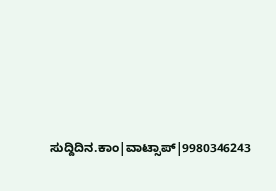ಸುದ್ದಿದಿನ.ಕಾಂ|ವಾಟ್ಸಾಪ್|9980346243